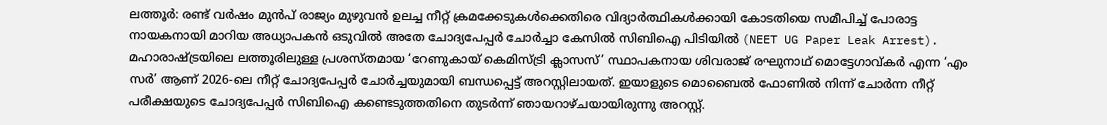ലത്തൂർ: രണ്ട് വർഷം മുൻപ് രാജ്യം മുഴുവൻ ഉലച്ച നീറ്റ് ക്രമക്കേടുകൾക്കെതിരെ വിദ്യാർത്ഥികൾക്കായി കോടതിയെ സമീപിച്ച് പോരാട്ട നായകനായി മാറിയ അധ്യാപകൻ ഒടുവിൽ അതേ ചോദ്യപേപ്പർ ചോർച്ചാ കേസിൽ സിബിഐ പിടിയിൽ (NEET UG Paper Leak Arrest). മഹാരാഷ്ട്രയിലെ ലത്തൂരിലുള്ള പ്രശസ്തമായ ‘റേണുകായ് കെമിസ്ട്രി ക്ലാസസ്’ സ്ഥാപകനായ ശിവരാജ് രഘുനാഥ് മൊട്ടേഗാവ്കർ എന്ന ‘എം സർ’ ആണ് 2026-ലെ നീറ്റ് ചോദ്യപേപ്പർ ചോർച്ചയുമായി ബന്ധപ്പെട്ട് അറസ്റ്റിലായത്. ഇയാളുടെ മൊബൈൽ ഫോണിൽ നിന്ന് ചോർന്ന നീറ്റ് പരീക്ഷയുടെ ചോദ്യപേപ്പർ സിബിഐ കണ്ടെടുത്തതിനെ തുടർന്ന് ഞായറാഴ്ചയായിരുന്നു അറസ്റ്റ്.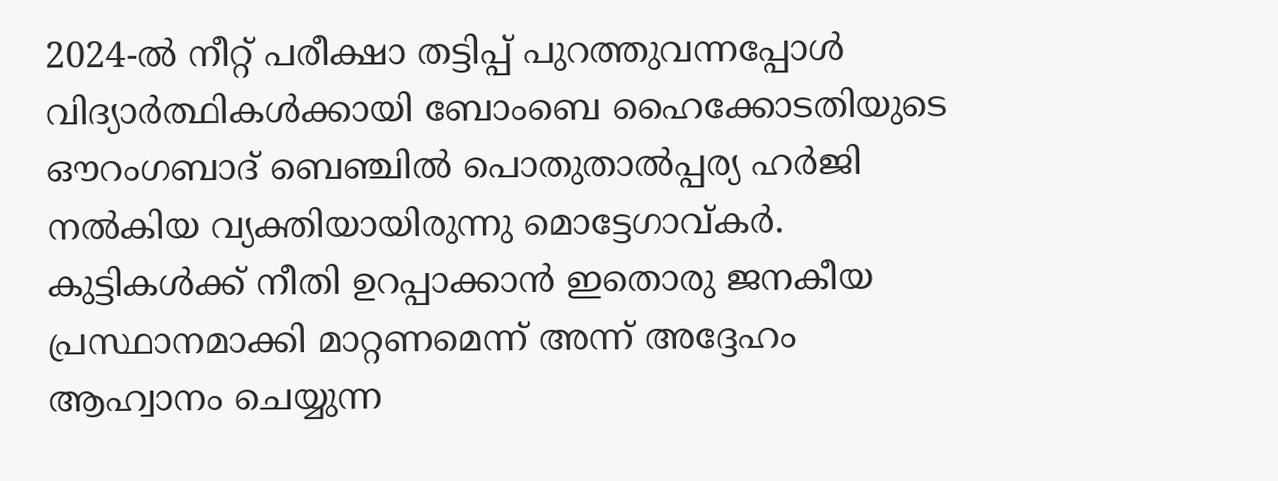2024-ൽ നീറ്റ് പരീക്ഷാ തട്ടിപ്പ് പുറത്തുവന്നപ്പോൾ വിദ്യാർത്ഥികൾക്കായി ബോംബെ ഹൈക്കോടതിയുടെ ഔറംഗബാദ് ബെഞ്ചിൽ പൊതുതാൽപ്പര്യ ഹർജി നൽകിയ വ്യക്തിയായിരുന്നു മൊട്ടേഗാവ്കർ. കുട്ടികൾക്ക് നീതി ഉറപ്പാക്കാൻ ഇതൊരു ജനകീയ പ്രസ്ഥാനമാക്കി മാറ്റണമെന്ന് അന്ന് അദ്ദേഹം ആഹ്വാനം ചെയ്യുന്ന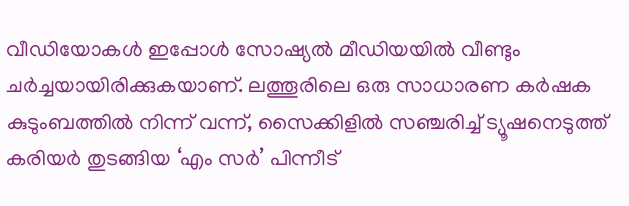വീഡിയോകൾ ഇപ്പോൾ സോഷ്യൽ മീഡിയയിൽ വീണ്ടും ചർച്ചയായിരിക്കുകയാണ്. ലത്തൂരിലെ ഒരു സാധാരണ കർഷക കുടുംബത്തിൽ നിന്ന് വന്ന്, സൈക്കിളിൽ സഞ്ചരിച്ച് ട്യൂഷനെടുത്ത് കരിയർ തുടങ്ങിയ ‘എം സർ’ പിന്നീട്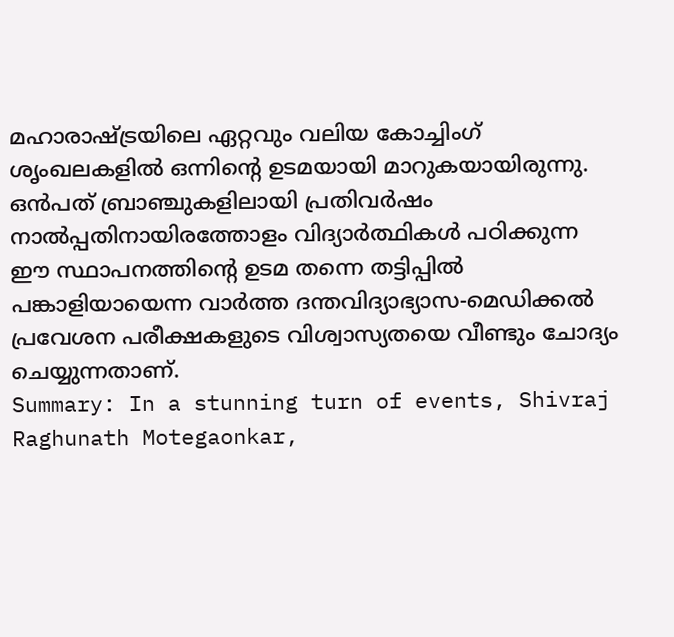മഹാരാഷ്ട്രയിലെ ഏറ്റവും വലിയ കോച്ചിംഗ് ശൃംഖലകളിൽ ഒന്നിന്റെ ഉടമയായി മാറുകയായിരുന്നു. ഒൻപത് ബ്രാഞ്ചുകളിലായി പ്രതിവർഷം നാൽപ്പതിനായിരത്തോളം വിദ്യാർത്ഥികൾ പഠിക്കുന്ന ഈ സ്ഥാപനത്തിന്റെ ഉടമ തന്നെ തട്ടിപ്പിൽ പങ്കാളിയായെന്ന വാർത്ത ദന്തവിദ്യാഭ്യാസ-മെഡിക്കൽ പ്രവേശന പരീക്ഷകളുടെ വിശ്വാസ്യതയെ വീണ്ടും ചോദ്യം ചെയ്യുന്നതാണ്.
Summary: In a stunning turn of events, Shivraj Raghunath Motegaonkar,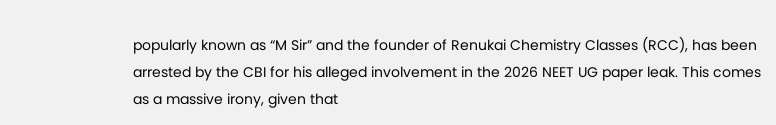popularly known as “M Sir” and the founder of Renukai Chemistry Classes (RCC), has been arrested by the CBI for his alleged involvement in the 2026 NEET UG paper leak. This comes as a massive irony, given that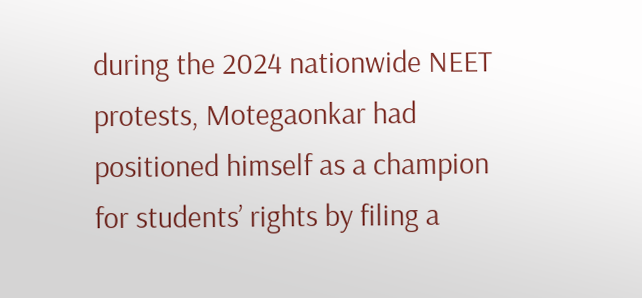during the 2024 nationwide NEET protests, Motegaonkar had positioned himself as a champion for students’ rights by filing a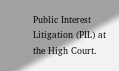Public Interest Litigation (PIL) at the High Court.